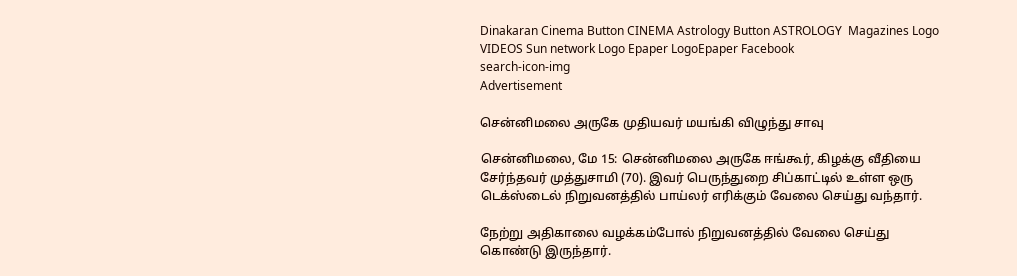Dinakaran Cinema Button CINEMA Astrology Button ASTROLOGY  Magazines Logo VIDEOS Sun network Logo Epaper LogoEpaper Facebook
search-icon-img
Advertisement

சென்னிமலை அருகே முதியவர் மயங்கி விழுந்து சாவு

சென்னிமலை, மே 15: சென்னிமலை அருகே ஈங்கூர், கிழக்கு வீதியை சேர்ந்தவர் முத்துசாமி (70). இவர் பெருந்துறை சிப்காட்டில் உள்ள ஒரு டெக்ஸ்டைல் நிறுவனத்தில் பாய்லர் எரிக்கும் வேலை செய்து வந்தார்.

நேற்று அதிகாலை வழக்கம்போல் நிறுவனத்தில் வேலை செய்து கொண்டு இருந்தார்.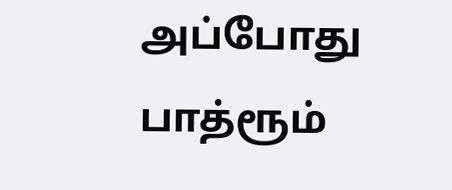அப்போது பாத்ரூம்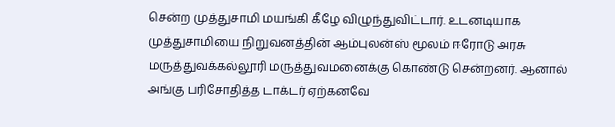சென்ற முத்துசாமி மயங்கி கீழே விழுந்துவிட்டார். உடனடியாக முத்துசாமியை நிறுவனத்தின் ஆம்புலன்ஸ் மூலம் ஈரோடு அரசு மருத்துவக்கல்லூரி மருத்துவமனைக்கு கொண்டு சென்றனர். ஆனால் அங்கு பரிசோதித்த டாக்டர் ஏற்கனவே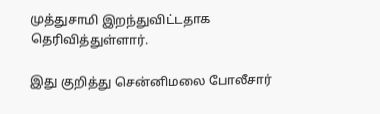முத்துசாமி இறந்துவிட்டதாக தெரிவித்துள்ளார்.

இது குறித்து சென்னிமலை போலீசார்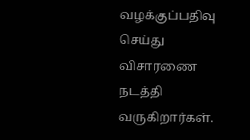வழக்குப்பதிவு செய்து விசாரணை நடத்தி வருகிறார்கள்.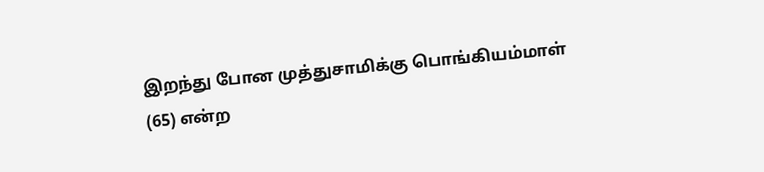இறந்து போன முத்துசாமிக்கு பொங்கியம்மாள் (65) என்ற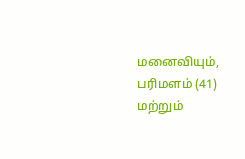மனைவியும், பரிமளம் (41) மற்றும்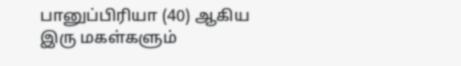பானுப்பிரியா (40) ஆகிய இரு மகள்களும்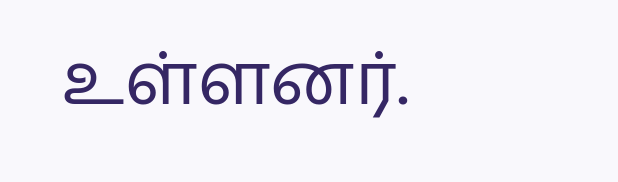உள்ளனர்.